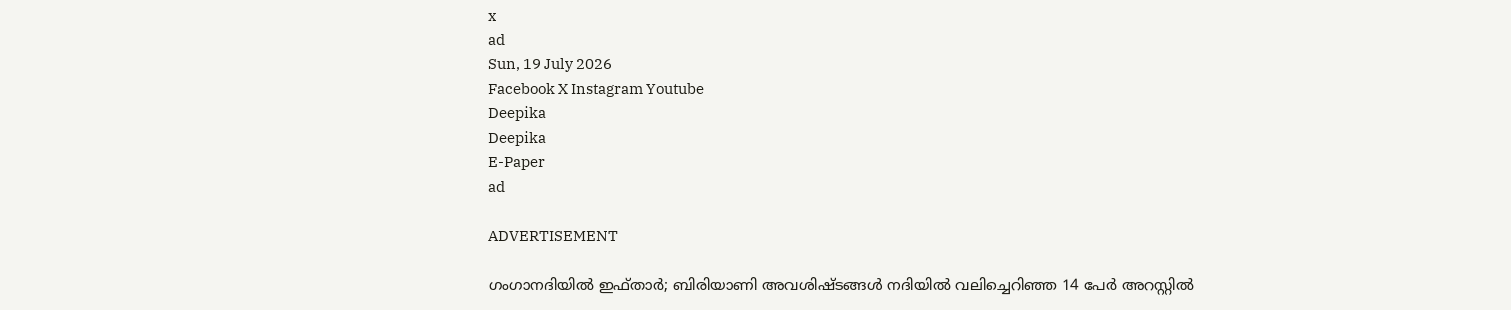x
ad
Sun, 19 July 2026
Facebook X Instagram Youtube
Deepika
Deepika
E-Paper
ad

ADVERTISEMENT

ഗംഗാനദിയിൽ ഇഫ്താർ; ബിരിയാണി അവശിഷ്ടങ്ങൾ നദിയിൽ വലിച്ചെറിഞ്ഞ 14 പേർ അറസ്റ്റിൽ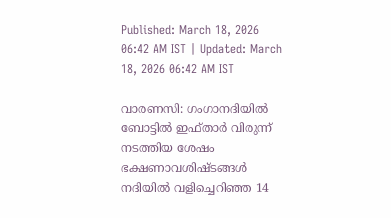Published: March 18, 2026 06:42 AM IST | Updated: March 18, 2026 06:42 AM IST

വാരണസി: ഗംഗാനദിയിൽ ബോട്ടിൽ ഇഫ്താർ വിരുന്ന് നടത്തിയ ശേഷം ഭക്ഷണാവശിഷ്ടങ്ങൾ നദിയിൽ വളിച്ചെറിഞ്ഞ 14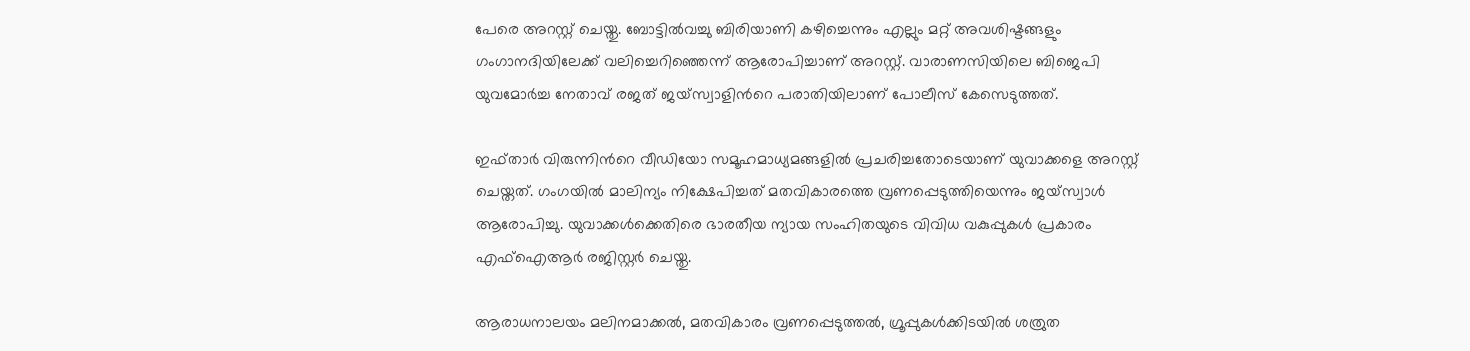പേരെ അറസ്റ്റ് ചെയ്തു. ബോട്ടിൽവച്ചു ബിരിയാണി കഴിച്ചെന്നും എല്ലും മറ്റ് അവശിഷ്ടങ്ങളും ഗംഗാനദിയിലേക്ക് വലിച്ചെറിഞ്ഞെന്ന് ആരോപിച്ചാണ് അറസ്റ്റ്. വാരാണസിയിലെ ബിജെപി യുവമോർച്ച നേതാവ് രജത് ജയ്സ്വാളിന്‍റെ പരാതിയിലാണ് പോലീസ് കേസെടുത്തത്.

ഇഫ്താർ വിരുന്നിന്‍റെ വീഡിയോ സമൂഹമാധ്യമങ്ങളിൽ പ്രചരിച്ചതോടെയാണ് യുവാക്കളെ അറസ്റ്റ് ചെയ്തത്. ഗംഗയിൽ മാലിന്യം നിക്ഷേപിച്ചത് മതവികാരത്തെ വ്രണപ്പെടുത്തിയെന്നും ജയ്സ്വാൾ ആരോപിച്ചു. യുവാക്കൾക്കെതിരെ ഭാരതീയ ന്യായ സംഹിതയുടെ വിവിധ വകുപ്പുകൾ പ്രകാരം എഫ്ഐആർ രജിസ്റ്റർ ചെയ്തു.

ആരാധനാലയം മലിനമാക്കൽ, മതവികാരം വ്രണപ്പെടുത്തൽ, ഗ്രൂപ്പുകൾക്കിടയിൽ ശത്രുത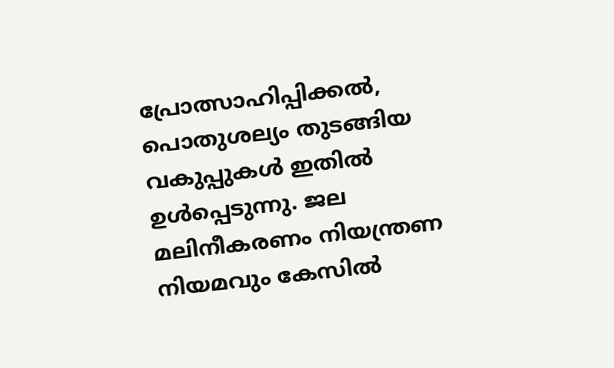പ്രോത്സാഹിപ്പിക്കൽ, പൊതുശല്യം തുടങ്ങിയ വകുപ്പുകൾ ഇതിൽ ഉൾപ്പെടുന്നു. ജല മലിനീകരണം നിയന്ത്രണ നിയമവും കേസിൽ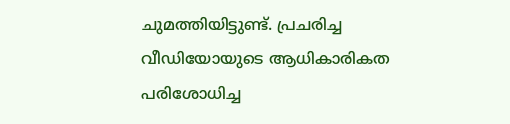ചുമത്തിയിട്ടുണ്ട്. പ്രചരിച്ച വീഡിയോയുടെ ആധികാരികത പരിശോധിച്ച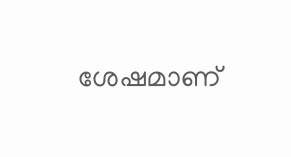ശേഷമാണ്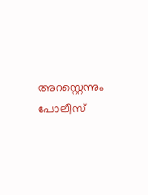അറസ്റ്റെന്നും പോലീസ്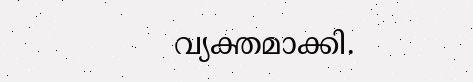വ്യക്തമാക്കി.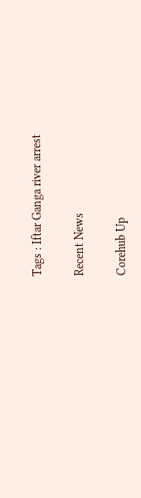Tags : Iftar Ganga river arrest

Recent News

Corehub Up